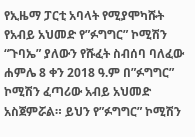የኢዜማ ፓርቲ አባላት የሚያሞካሹት የአብይ አህመድ የ”ፉግግር” ኮሚሽን “ጉባኤ” ያለውን የሹፈት ስብሰባ ባለፈው ሐምሌ 8 ቀን 2018 ዓ.ም በ”ፉግግር” ኮሚሽን ፈጣሪው አብይ አህመድ አስጀምሯል። ይህን የ”ፉግግር” ኮሚሽን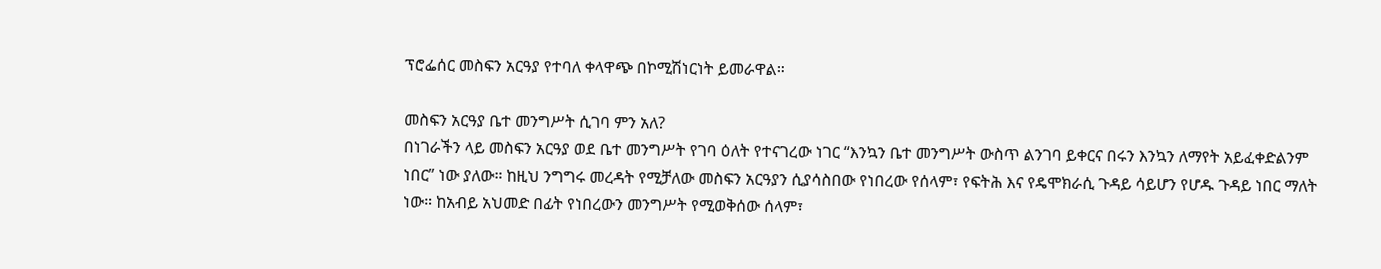ፕሮፌሰር መስፍን አርዓያ የተባለ ቀላዋጭ በኮሚሽነርነት ይመራዋል።

መስፍን አርዓያ ቤተ መንግሥት ሲገባ ምን አለ?
በነገራችን ላይ መስፍን አርዓያ ወደ ቤተ መንግሥት የገባ ዕለት የተናገረው ነገር “እንኳን ቤተ መንግሥት ውስጥ ልንገባ ይቀርና በሩን እንኳን ለማየት አይፈቀድልንም ነበር” ነው ያለው። ከዚህ ንግግሩ መረዳት የሚቻለው መስፍን አርዓያን ሲያሳስበው የነበረው የሰላም፣ የፍትሕ እና የዴሞክራሲ ጉዳይ ሳይሆን የሆዱ ጉዳይ ነበር ማለት ነው። ከአብይ አህመድ በፊት የነበረውን መንግሥት የሚወቅሰው ሰላም፣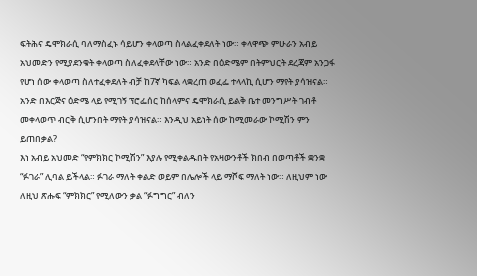ፍትሕና ዴሞክራሲ ባለማስፈኑ ሳይሆን ቀላወጣ ስላልፈቀደለት ነው። ቀላዋጭ ምሁራን አብይ አህመድን የሚያደንቁት ቀላወጣ ስለፈቀደላቸው ነው። አንድ በዕድሜም በትምህርት ደረጃም አንጋፋ የሆነ ሰው ቀላወጣ ስለተፈቀደለት ብቻ ከ7ኛ ካፍል ላቋረጠ ወፈፌ ተላላኪ ሲሆን ማየት ያሳዝናል። አንድ በእርጅና ዕድሜ ላይ የሚገኝ ፕሮፌሰር ከሰላምና ዴሞክራሲ ይልቅ ቤተ መንግሥት ገብቶ መቀላወጥ ብርቅ ሲሆንበት ማየት ያሳዝናል። እንዲህ አይነት ሰው ከሚመራው ኮሚሽን ምን ይጠበቃል?
እነ አብይ አህመድ “የምክክር ኮሚሽን” እያሉ የሚቀልዱበት የአዛውንቶች ክበብ በወጣቶች ቋንቋ “ፉገራ” ሊባል ይችላል። ፉገራ ማለት ቀልድ ወይም በሌሎች ላይ ማሾፍ ማለት ነው። ለዚህም ነው ለዚህ ጽሑፍ “ምክክር” የሚለውን ቃል “ፉግግር” ብለን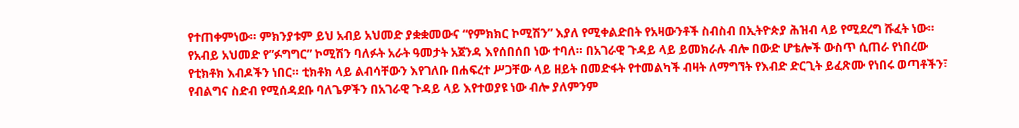የተጠቀምነው። ምክንያቱም ይህ አብይ አህመድ ያቋቋመውና “የምክክር ኮሚሽን” እያለ የሚቀልድበት የአዛውንቶች ስብስብ በኢትዮጵያ ሕዝብ ላይ የሚደረግ ሹፈት ነው።
የአብይ አህመድ የ”ፉግግር” ኮሚሽን ባለፉት አራት ዓመታት አጀንዳ እየሰበሰበ ነው ተባለ። በአገራዊ ጉዳይ ላይ ይመክራሉ ብሎ በውድ ሆቴሎች ውስጥ ሲጠራ የነበረው የቲክቶክ እብዶችን ነበር። ቲክቶክ ላይ ልብሳቸውን እየገለቡ በሐፍረተ ሥጋቸው ላይ ዘይት በመድፋት የተመልካች ብዛት ለማግኘት የእብድ ድርጊት ይፈጽሙ የነበሩ ወጣቶችን፣ የብልግና ስድብ የሚሰዳደቡ ባለጌዎችን በአገራዊ ጉዳይ ላይ እየተወያዩ ነው ብሎ ያለምንም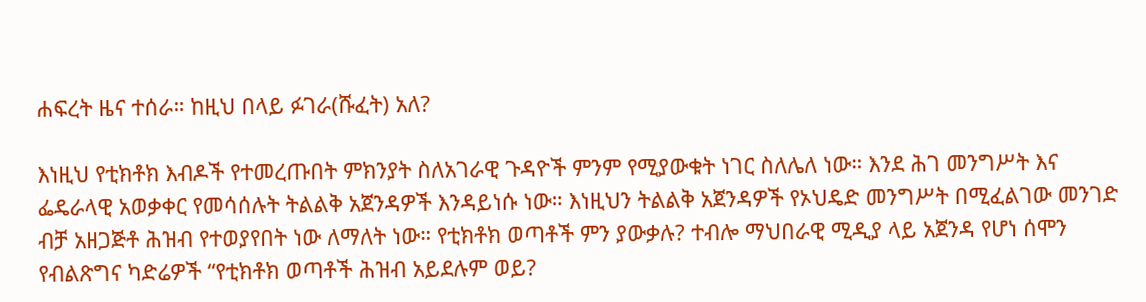ሐፍረት ዜና ተሰራ። ከዚህ በላይ ፉገራ(ሹፈት) አለ?

እነዚህ የቲክቶክ እብዶች የተመረጡበት ምክንያት ስለአገራዊ ጉዳዮች ምንም የሚያውቁት ነገር ስለሌለ ነው። እንደ ሕገ መንግሥት እና ፌዴራላዊ አወቃቀር የመሳሰሉት ትልልቅ አጀንዳዎች እንዳይነሱ ነው። እነዚህን ትልልቅ አጀንዳዎች የኦህዴድ መንግሥት በሚፈልገው መንገድ ብቻ አዘጋጅቶ ሕዝብ የተወያየበት ነው ለማለት ነው። የቲክቶክ ወጣቶች ምን ያውቃሉ? ተብሎ ማህበራዊ ሚዲያ ላይ አጀንዳ የሆነ ሰሞን የብልጽግና ካድሬዎች “የቲክቶክ ወጣቶች ሕዝብ አይደሉም ወይ?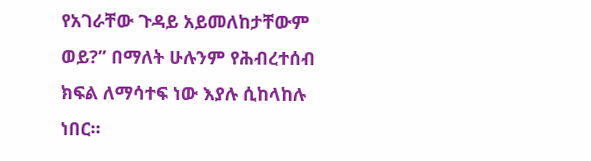የአገራቸው ጉዳይ አይመለከታቸውም ወይ?” በማለት ሁሉንም የሕብረተሰብ ክፍል ለማሳተፍ ነው እያሉ ሲከላከሉ ነበር።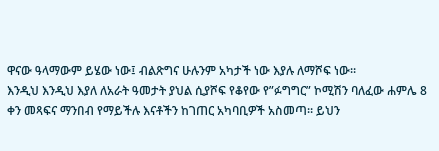ዋናው ዓላማውም ይሄው ነው፤ ብልጽግና ሁሉንም አካታች ነው እያሉ ለማሾፍ ነው።
እንዲህ እንዲህ እያለ ለአራት ዓመታት ያህል ሲያሾፍ የቆየው የ”ፉግግር” ኮሚሽን ባለፈው ሐምሌ 8 ቀን መጻፍና ማንበብ የማይችሉ እናቶችን ከገጠር አካባቢዎች አስመጣ። ይህን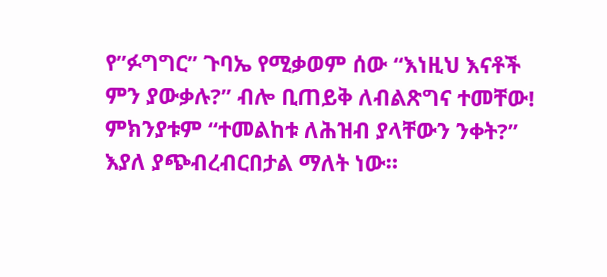የ”ፉግግር” ጉባኤ የሚቃወም ሰው “እነዚህ እናቶች ምን ያውቃሉ?” ብሎ ቢጠይቅ ለብልጽግና ተመቸው! ምክንያቱም “ተመልከቱ ለሕዝብ ያላቸውን ንቀት?” እያለ ያጭብረብርበታል ማለት ነው።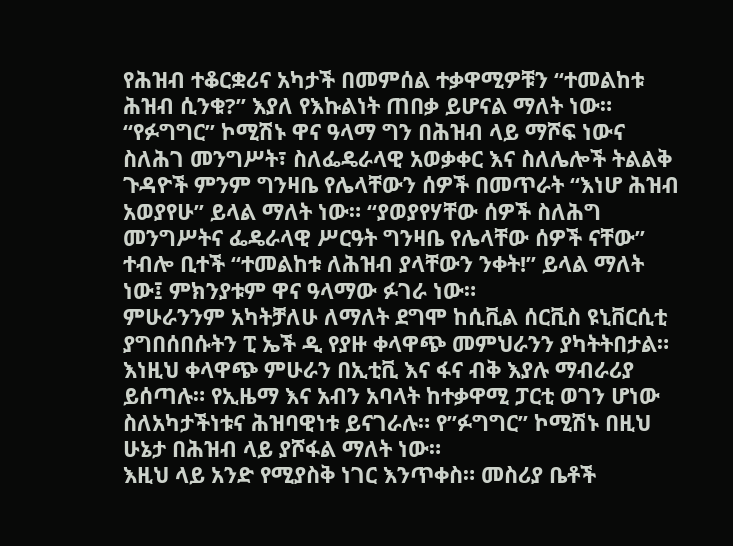የሕዝብ ተቆርቋሪና አካታች በመምሰል ተቃዋሚዎቹን “ተመልከቱ ሕዝብ ሲንቁ?” እያለ የእኩልነት ጠበቃ ይሆናል ማለት ነው።
“የፉግግር” ኮሚሽኑ ዋና ዓላማ ግን በሕዝብ ላይ ማሾፍ ነውና ስለሕገ መንግሥት፣ ስለፌዴራላዊ አወቃቀር እና ስለሌሎች ትልልቅ ጉዳዮች ምንም ግንዛቤ የሌላቸውን ሰዎች በመጥራት “እነሆ ሕዝብ አወያየሁ” ይላል ማለት ነው። “ያወያየሃቸው ሰዎች ስለሕግ መንግሥትና ፌዴራላዊ ሥርዓት ግንዛቤ የሌላቸው ሰዎች ናቸው” ተብሎ ቢተች “ተመልከቱ ለሕዝብ ያላቸውን ንቀት!” ይላል ማለት ነው፤ ምክንያቱም ዋና ዓላማው ፉገራ ነው።
ምሁራንንም አካትቻለሁ ለማለት ደግሞ ከሲቪል ሰርቪስ ዩኒቨርሲቲ ያግበሰበሱትን ፒ ኤች ዲ የያዙ ቀላዋጭ መምህራንን ያካትትበታል። እነዚህ ቀላዋጭ ምሁራን በኢቲቪ እና ፋና ብቅ እያሉ ማብራሪያ ይሰጣሉ። የኢዜማ እና አብን አባላት ከተቃዋሚ ፓርቲ ወገን ሆነው ስለአካታችነቱና ሕዝባዊነቱ ይናገራሉ። የ”ፉግግር” ኮሚሽኑ በዚህ ሁኔታ በሕዝብ ላይ ያሾፋል ማለት ነው።
እዚህ ላይ አንድ የሚያስቅ ነገር እንጥቀስ። መስሪያ ቤቶች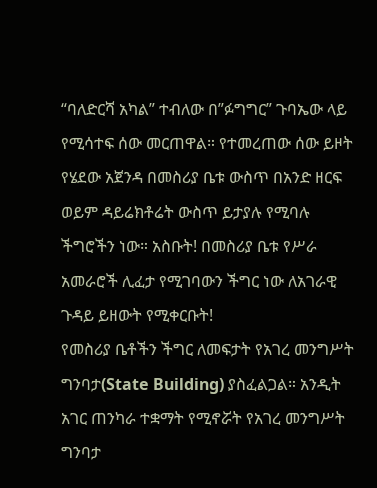“ባለድርሻ አካል” ተብለው በ”ፉግግር” ጉባኤው ላይ የሚሳተፍ ሰው መርጠዋል። የተመረጠው ሰው ይዞት የሄደው አጀንዳ በመስሪያ ቤቱ ውስጥ በአንድ ዘርፍ ወይም ዳይሬክቶሬት ውስጥ ይታያሉ የሚባሉ ችግሮችን ነው። አስቡት! በመስሪያ ቤቱ የሥራ አመራሮች ሊፈታ የሚገባውን ችግር ነው ለአገራዊ ጉዳይ ይዘውት የሚቀርቡት!
የመስሪያ ቤቶችን ችግር ለመፍታት የአገረ መንግሥት ግንባታ(State Building) ያስፈልጋል። አንዲት አገር ጠንካራ ተቋማት የሚኖሯት የአገረ መንግሥት ግንባታ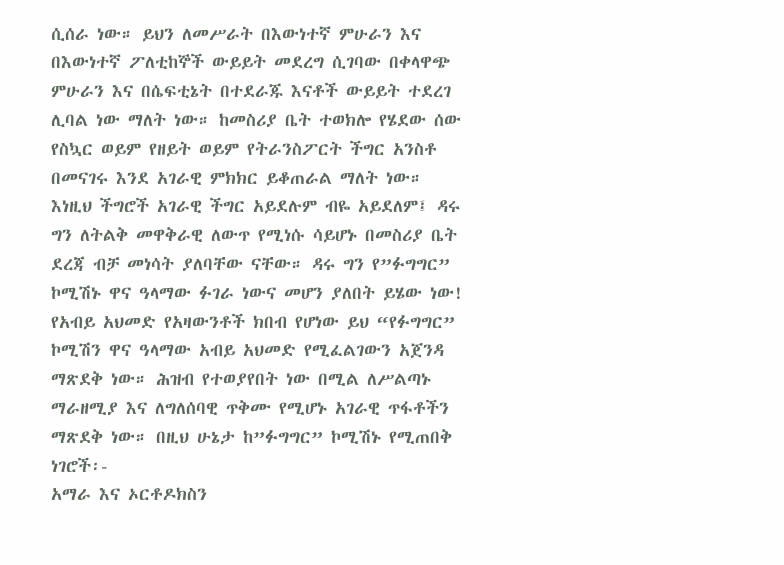ሲሰራ ነው። ይህን ለመሥራት በእውነተኛ ምሁራን እና በእውነተኛ ፖለቲከኞች ውይይት መደረግ ሲገባው በቀላዋጭ ምሁራን እና በሴፍቲኔት በተደራጁ እናቶች ውይይት ተደረገ ሊባል ነው ማለት ነው። ከመስሪያ ቤት ተወክሎ የሄደው ሰው የስኳር ወይም የዘይት ወይም የትራንስፖርት ችግር አንስቶ በመናገሩ እንደ አገራዊ ምክክር ይቆጠራል ማለት ነው። እነዚህ ችግሮች አገራዊ ችግር አይደሉም ብዬ አይደለም፤ ዳሩ ግን ለትልቅ መዋቅራዊ ለውጥ የሚነሱ ሳይሆኑ በመስሪያ ቤት ደረጃ ብቻ መነሳት ያለባቸው ናቸው። ዳሩ ግን የ”ፉግግር” ኮሚሽኑ ዋና ዓላማው ፉገራ ነውና መሆን ያለበት ይሄው ነው!
የአብይ አህመድ የአዛውንቶች ክበብ የሆነው ይህ “የፉግግር” ኮሚሽን ዋና ዓላማው አብይ አህመድ የሚፈልገውን አጀንዳ ማጽደቅ ነው። ሕዝብ የተወያየበት ነው በሚል ለሥልጣኑ ማራዘሚያ እና ለግለሰባዊ ጥቅሙ የሚሆኑ አገራዊ ጥፋቶችን ማጽደቅ ነው። በዚህ ሁኔታ ከ”ፉግግር” ኮሚሽኑ የሚጠበቅ ነገሮች፡-
አማራ እና ኦርቶዶክስን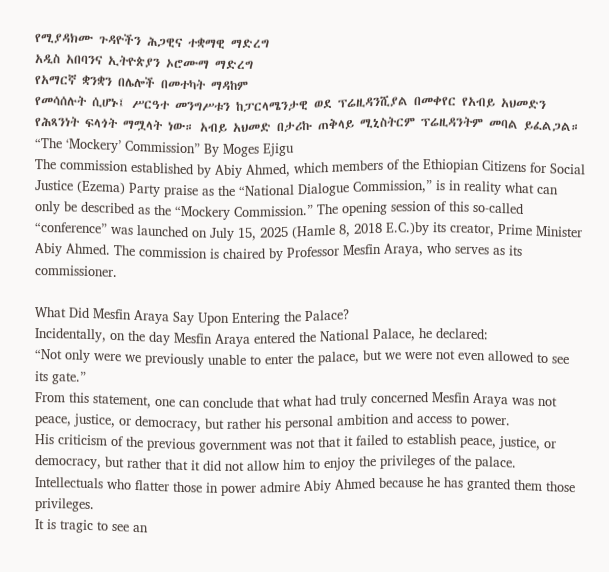የሚያዳክሙ ጉዳዮችን ሕጋዊና ተቋማዊ ማድረግ
አዲስ አበባንና ኢትዮጵያን ኦሮሙማ ማድረግ
የአማርኛ ቋንቋን በሌሎች በመተካት ማዳከም
የመሳሰሉት ሲሆኑ፤ ሥርዓተ መንግሥቱን ከፓርላሜንታዊ ወደ ፕሬዚዳንሺያል በመቀየር የአብይ አህመድን የሕጻንነት ፍላጎት ማሟላት ነው። አብይ አህመድ በታሪኩ ጠቅላይ ሚኒስትርም ፕሬዚዳንትም መባል ይፈልጋል።
“The ‘Mockery’ Commission” By Moges Ejigu
The commission established by Abiy Ahmed, which members of the Ethiopian Citizens for Social Justice (Ezema) Party praise as the “National Dialogue Commission,” is in reality what can only be described as the “Mockery Commission.” The opening session of this so-called “conference” was launched on July 15, 2025 (Hamle 8, 2018 E.C.)by its creator, Prime Minister Abiy Ahmed. The commission is chaired by Professor Mesfin Araya, who serves as its commissioner.

What Did Mesfin Araya Say Upon Entering the Palace?
Incidentally, on the day Mesfin Araya entered the National Palace, he declared:
“Not only were we previously unable to enter the palace, but we were not even allowed to see its gate.”
From this statement, one can conclude that what had truly concerned Mesfin Araya was not peace, justice, or democracy, but rather his personal ambition and access to power.
His criticism of the previous government was not that it failed to establish peace, justice, or democracy, but rather that it did not allow him to enjoy the privileges of the palace. Intellectuals who flatter those in power admire Abiy Ahmed because he has granted them those privileges.
It is tragic to see an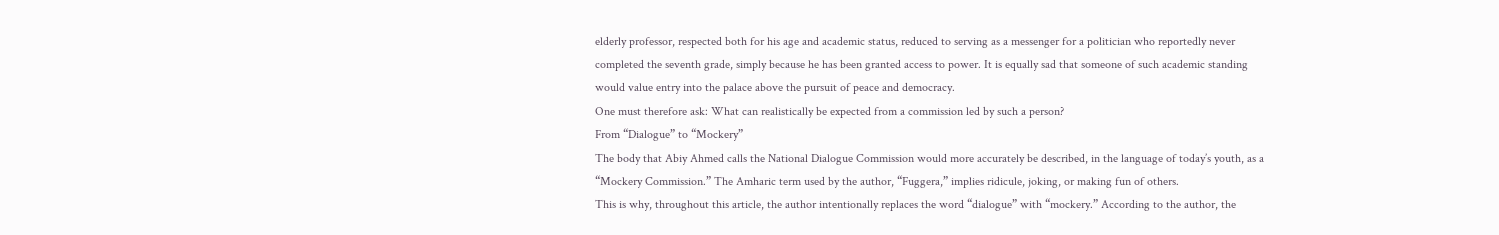elderly professor, respected both for his age and academic status, reduced to serving as a messenger for a politician who reportedly never completed the seventh grade, simply because he has been granted access to power. It is equally sad that someone of such academic standing would value entry into the palace above the pursuit of peace and democracy.
One must therefore ask: What can realistically be expected from a commission led by such a person?
From “Dialogue” to “Mockery”
The body that Abiy Ahmed calls the National Dialogue Commission would more accurately be described, in the language of today’s youth, as a “Mockery Commission.” The Amharic term used by the author, “Fuggera,” implies ridicule, joking, or making fun of others.
This is why, throughout this article, the author intentionally replaces the word “dialogue” with “mockery.” According to the author, the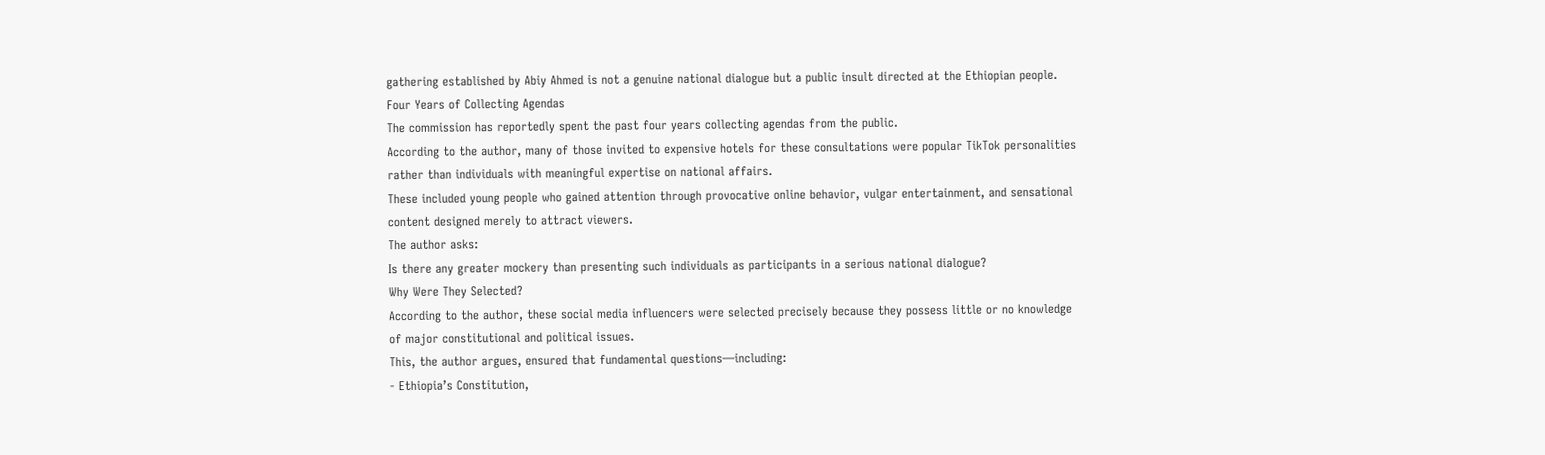gathering established by Abiy Ahmed is not a genuine national dialogue but a public insult directed at the Ethiopian people.
Four Years of Collecting Agendas
The commission has reportedly spent the past four years collecting agendas from the public.
According to the author, many of those invited to expensive hotels for these consultations were popular TikTok personalities rather than individuals with meaningful expertise on national affairs.
These included young people who gained attention through provocative online behavior, vulgar entertainment, and sensational content designed merely to attract viewers.
The author asks:
Is there any greater mockery than presenting such individuals as participants in a serious national dialogue?
Why Were They Selected?
According to the author, these social media influencers were selected precisely because they possess little or no knowledge of major constitutional and political issues.
This, the author argues, ensured that fundamental questions—including:
- Ethiopia’s Constitution,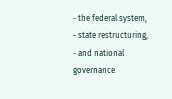- the federal system,
- state restructuring,
- and national governance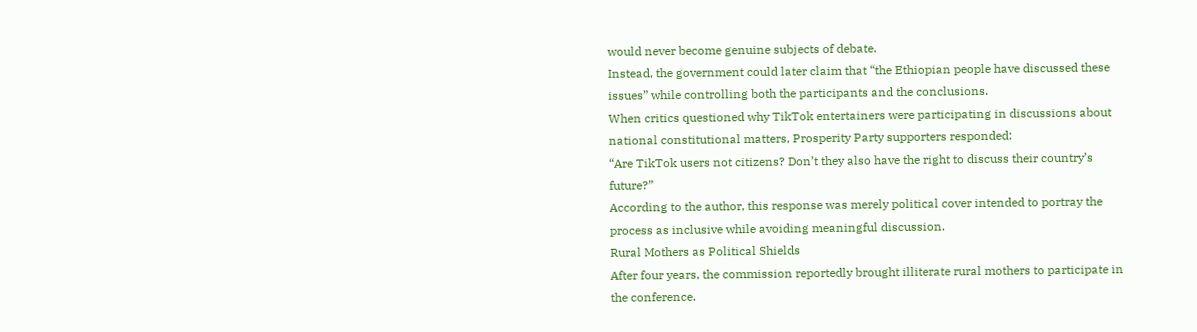would never become genuine subjects of debate.
Instead, the government could later claim that “the Ethiopian people have discussed these issues” while controlling both the participants and the conclusions.
When critics questioned why TikTok entertainers were participating in discussions about national constitutional matters, Prosperity Party supporters responded:
“Are TikTok users not citizens? Don’t they also have the right to discuss their country’s future?”
According to the author, this response was merely political cover intended to portray the process as inclusive while avoiding meaningful discussion.
Rural Mothers as Political Shields
After four years, the commission reportedly brought illiterate rural mothers to participate in the conference.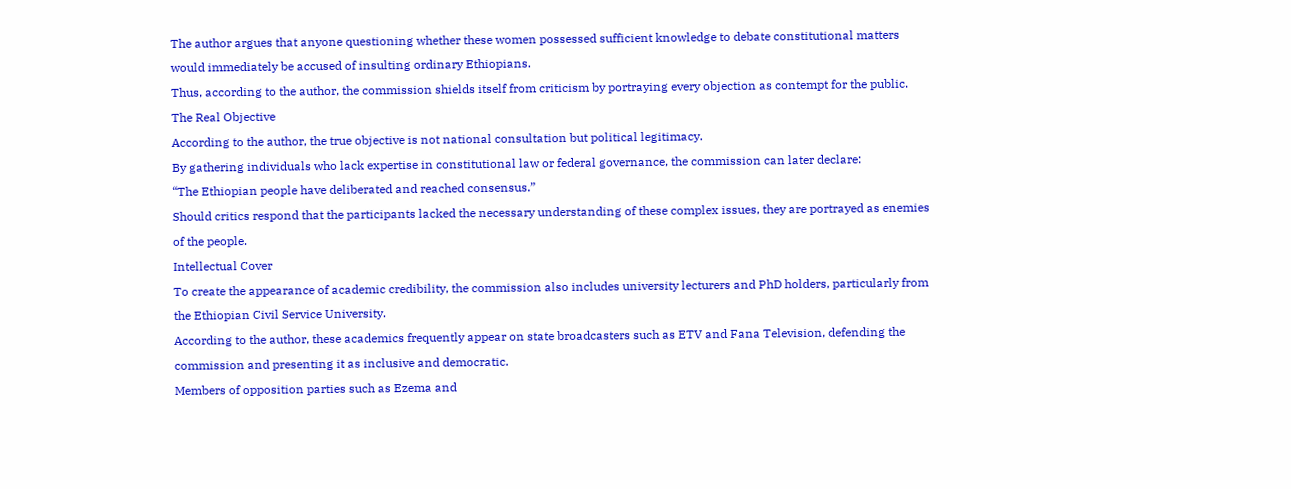The author argues that anyone questioning whether these women possessed sufficient knowledge to debate constitutional matters would immediately be accused of insulting ordinary Ethiopians.
Thus, according to the author, the commission shields itself from criticism by portraying every objection as contempt for the public.
The Real Objective
According to the author, the true objective is not national consultation but political legitimacy.
By gathering individuals who lack expertise in constitutional law or federal governance, the commission can later declare:
“The Ethiopian people have deliberated and reached consensus.”
Should critics respond that the participants lacked the necessary understanding of these complex issues, they are portrayed as enemies of the people.
Intellectual Cover
To create the appearance of academic credibility, the commission also includes university lecturers and PhD holders, particularly from the Ethiopian Civil Service University.
According to the author, these academics frequently appear on state broadcasters such as ETV and Fana Television, defending the commission and presenting it as inclusive and democratic.
Members of opposition parties such as Ezema and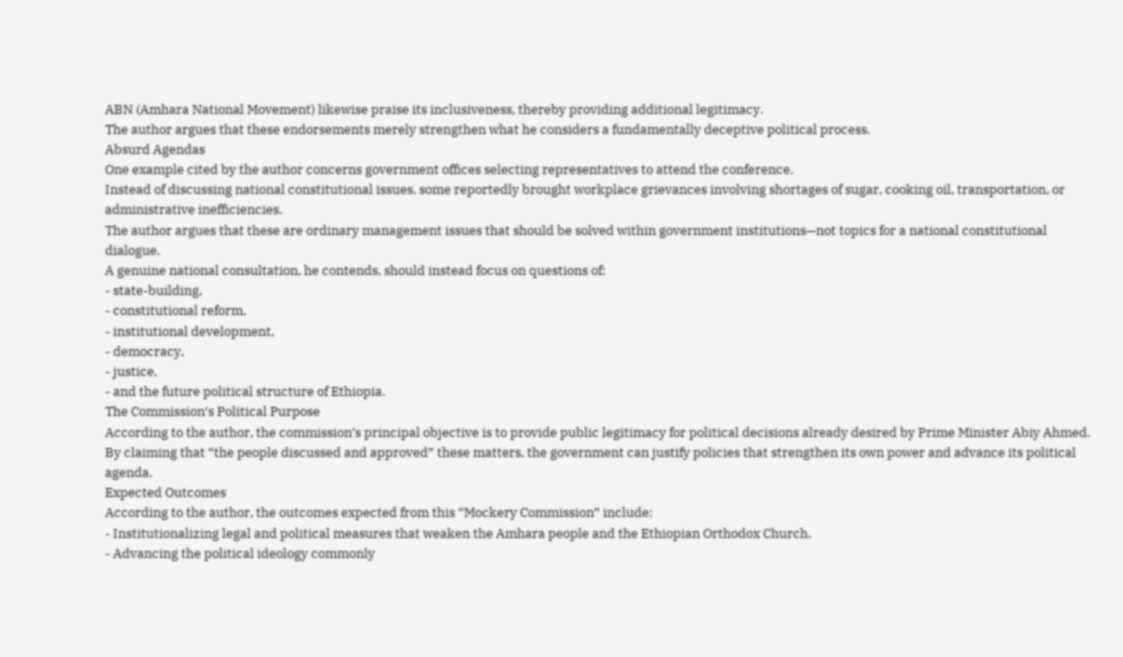ABN (Amhara National Movement) likewise praise its inclusiveness, thereby providing additional legitimacy.
The author argues that these endorsements merely strengthen what he considers a fundamentally deceptive political process.
Absurd Agendas
One example cited by the author concerns government offices selecting representatives to attend the conference.
Instead of discussing national constitutional issues, some reportedly brought workplace grievances involving shortages of sugar, cooking oil, transportation, or administrative inefficiencies.
The author argues that these are ordinary management issues that should be solved within government institutions—not topics for a national constitutional dialogue.
A genuine national consultation, he contends, should instead focus on questions of:
- state-building,
- constitutional reform,
- institutional development,
- democracy,
- justice,
- and the future political structure of Ethiopia.
The Commission’s Political Purpose
According to the author, the commission’s principal objective is to provide public legitimacy for political decisions already desired by Prime Minister Abiy Ahmed.
By claiming that “the people discussed and approved” these matters, the government can justify policies that strengthen its own power and advance its political agenda.
Expected Outcomes
According to the author, the outcomes expected from this “Mockery Commission” include:
- Institutionalizing legal and political measures that weaken the Amhara people and the Ethiopian Orthodox Church.
- Advancing the political ideology commonly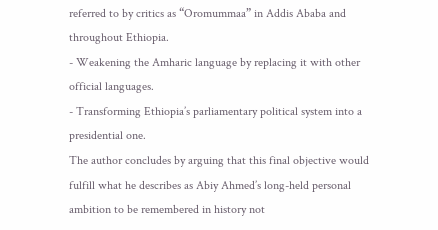referred to by critics as “Oromummaa” in Addis Ababa and throughout Ethiopia.
- Weakening the Amharic language by replacing it with other official languages.
- Transforming Ethiopia’s parliamentary political system into a presidential one.
The author concludes by arguing that this final objective would fulfill what he describes as Abiy Ahmed’s long-held personal ambition to be remembered in history not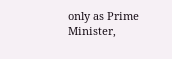only as Prime Minister,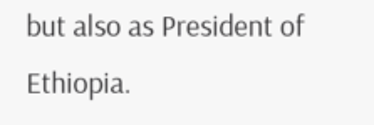but also as President of Ethiopia.